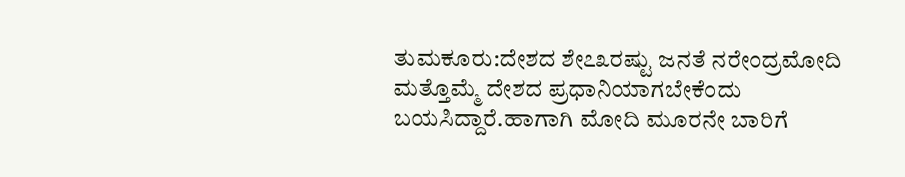ತುಮಕೂರು:ದೇಶದ ಶೇ೭೩ರಷ್ಟು ಜನತೆ ನರೇಂದ್ರಮೋದಿ ಮತ್ತೊಮ್ಮೆ ದೇಶದ ಪ್ರಧಾನಿಯಾಗಬೇಕೆಂದು ಬಯಸಿದ್ದಾರೆ.ಹಾಗಾಗಿ ಮೋದಿ ಮೂರನೇ ಬಾರಿಗೆ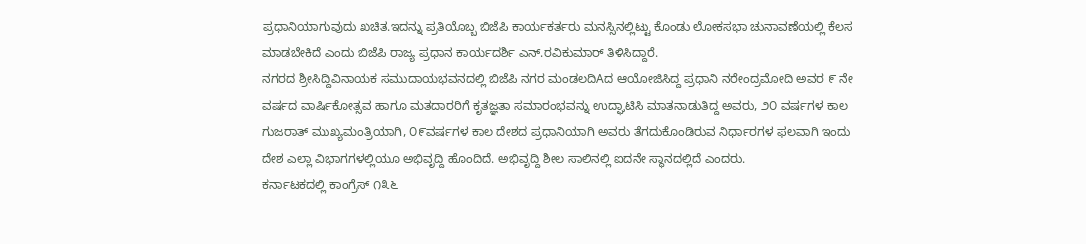ಪ್ರಧಾನಿಯಾಗುವುದು ಖಚಿತ.ಇದನ್ನು ಪ್ರತಿಯೊಬ್ಬ ಬಿಜೆಪಿ ಕಾರ್ಯಕರ್ತರು ಮನಸ್ಸಿನಲ್ಲಿಟ್ಟು ಕೊಂಡು ಲೋಕಸಭಾ ಚುನಾವಣೆಯಲ್ಲಿ ಕೆಲಸ ಮಾಡಬೇಕಿದೆ ಎಂದು ಬಿಜೆಪಿ ರಾಜ್ಯ ಪ್ರಧಾನ ಕಾರ್ಯದರ್ಶಿ ಎನ್.ರವಿಕುಮಾರ್ ತಿಳಿಸಿದ್ದಾರೆ.
ನಗರದ ಶ್ರೀಸಿದ್ದಿವಿನಾಯಕ ಸಮುದಾಯಭವನದಲ್ಲಿ ಬಿಜೆಪಿ ನಗರ ಮಂಡಲದಿAದ ಆಯೋಜಿಸಿದ್ದ ಪ್ರಧಾನಿ ನರೇಂದ್ರಮೋದಿ ಅವರ ೯ ನೇ ವರ್ಷದ ವಾರ್ಷಿಕೋತ್ಸವ ಹಾಗೂ ಮತದಾರರಿಗೆ ಕೃತಜ್ಞತಾ ಸಮಾರಂಭವನ್ನು ಉದ್ಘಾಟಿಸಿ ಮಾತನಾಡುತಿದ್ದ ಅವರು, ೨೦ ವರ್ಷಗಳ ಕಾಲ ಗುಜರಾತ್ ಮುಖ್ಯಮಂತ್ರಿಯಾಗಿ, ೦೯ವರ್ಷಗಳ ಕಾಲ ದೇಶದ ಪ್ರಧಾನಿಯಾಗಿ ಅವರು ತೆಗದುಕೊಂಡಿರುವ ನಿರ್ಧಾರಗಳ ಫಲವಾಗಿ ಇಂದು ದೇಶ ಎಲ್ಲಾ ವಿಭಾಗಗಳಲ್ಲಿಯೂ ಅಭಿವೃದ್ದಿ ಹೊಂದಿದೆ. ಅಭಿವೃದ್ದಿ ಶೀಲ ಸಾಲಿನಲ್ಲಿ ಐದನೇ ಸ್ಥಾನದಲ್ಲಿದೆ ಎಂದರು.
ಕರ್ನಾಟಕದಲ್ಲಿ ಕಾಂಗ್ರೆಸ್ ೧೩೬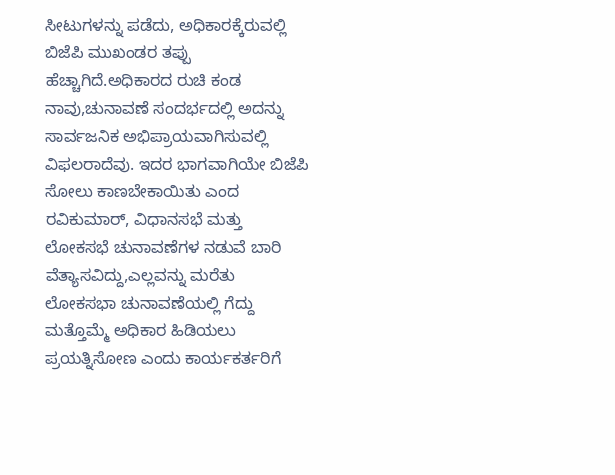ಸೀಟುಗಳನ್ನು ಪಡೆದು, ಅಧಿಕಾರಕ್ಕೆರುವಲ್ಲಿ ಬಿಜೆಪಿ ಮುಖಂಡರ ತಪ್ಪು ಹೆಚ್ಚಾಗಿದೆ.ಅಧಿಕಾರದ ರುಚಿ ಕಂಡ ನಾವು,ಚುನಾವಣೆ ಸಂದರ್ಭದಲ್ಲಿ ಅದನ್ನು ಸಾರ್ವಜನಿಕ ಅಭಿಪ್ರಾಯವಾಗಿಸುವಲ್ಲಿ ವಿಫಲರಾದೆವು. ಇದರ ಭಾಗವಾಗಿಯೇ ಬಿಜೆಪಿ ಸೋಲು ಕಾಣಬೇಕಾಯಿತು ಎಂದ ರವಿಕುಮಾರ್, ವಿಧಾನಸಭೆ ಮತ್ತು ಲೋಕಸಭೆ ಚುನಾವಣೆಗಳ ನಡುವೆ ಬಾರಿ ವೆತ್ಯಾಸವಿದ್ದು,ಎಲ್ಲವನ್ನು ಮರೆತು ಲೋಕಸಭಾ ಚುನಾವಣೆಯಲ್ಲಿ ಗೆದ್ದು ಮತ್ತೊಮ್ಮೆ ಅಧಿಕಾರ ಹಿಡಿಯಲು ಪ್ರಯತ್ನಿಸೋಣ ಎಂದು ಕಾರ್ಯಕರ್ತರಿಗೆ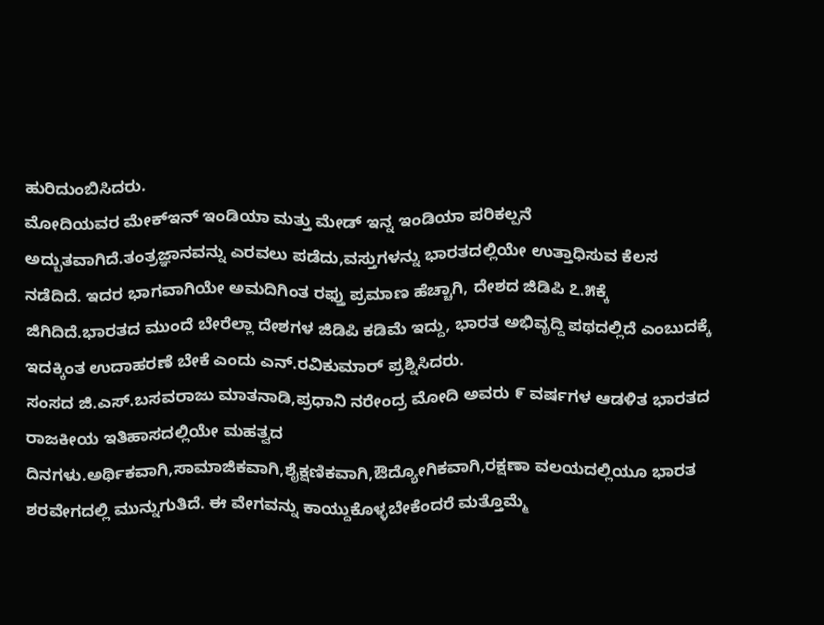ಹುರಿದುಂಬಿಸಿದರು.
ಮೋದಿಯವರ ಮೇಕ್ಇನ್ ಇಂಡಿಯಾ ಮತ್ತು ಮೇಡ್ ಇನ್ನ ಇಂಡಿಯಾ ಪರಿಕಲ್ಪನೆ ಅದ್ಬುತವಾಗಿದೆ.ತಂತ್ರಜ್ಞಾನವನ್ನು ಎರವಲು ಪಡೆದು,ವಸ್ತುಗಳನ್ನು ಭಾರತದಲ್ಲಿಯೇ ಉತ್ತಾಧಿಸುವ ಕೆಲಸ ನಡೆದಿದೆ. ಇದರ ಭಾಗವಾಗಿಯೇ ಅಮದಿಗಿಂತ ರಫ್ತು ಪ್ರಮಾಣ ಹೆಚ್ಚಾಗಿ, ದೇಶದ ಜಿಡಿಪಿ ೭.೫ಕ್ಕೆ ಜಿಗಿದಿದೆ.ಭಾರತದ ಮುಂದೆ ಬೇರೆಲ್ಲಾ ದೇಶಗಳ ಜಿಡಿಪಿ ಕಡಿಮೆ ಇದ್ದು, ಭಾರತ ಅಭಿವೃದ್ದಿ ಪಥದಲ್ಲಿದೆ ಎಂಬುದಕ್ಕೆ ಇದಕ್ಕಿಂತ ಉದಾಹರಣೆ ಬೇಕೆ ಎಂದು ಎನ್.ರವಿಕುಮಾರ್ ಪ್ರಶ್ನಿಸಿದರು.
ಸಂಸದ ಜಿ.ಎಸ್.ಬಸವರಾಜು ಮಾತನಾಡಿ,ಪ್ರಧಾನಿ ನರೇಂದ್ರ ಮೋದಿ ಅವರು ೯ ವರ್ಷಗಳ ಆಡಳಿತ ಭಾರತದ ರಾಜಕೀಯ ಇತಿಹಾಸದಲ್ಲಿಯೇ ಮಹತ್ವದ ದಿನಗಳು.ಅರ್ಥಿಕವಾಗಿ,ಸಾಮಾಜಿಕವಾಗಿ,ಶೈಕ್ಷಣಿಕವಾಗಿ,ಔದ್ಯೋಗಿಕವಾಗಿ,ರಕ್ಷಣಾ ವಲಯದಲ್ಲಿಯೂ ಭಾರತ ಶರವೇಗದಲ್ಲಿ ಮುನ್ನುಗುತಿದೆ. ಈ ವೇಗವನ್ನು ಕಾಯ್ದುಕೊಳ್ಳಬೇಕೆಂದರೆ ಮತ್ತೊಮ್ಮೆ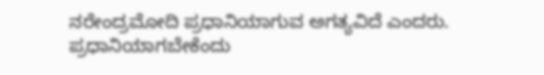ನರೇಂದ್ರಮೋದಿ ಪ್ರಧಾನಿಯಾಗುವ ಅಗತ್ಯವಿದೆ ಎಂದರು.
ಪ್ರಧಾನಿಯಾಗಬೇಕೆಂದು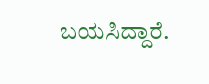ಬಯಸಿದ್ದಾರೆ.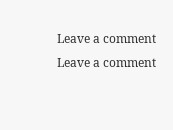Leave a comment
Leave a comment